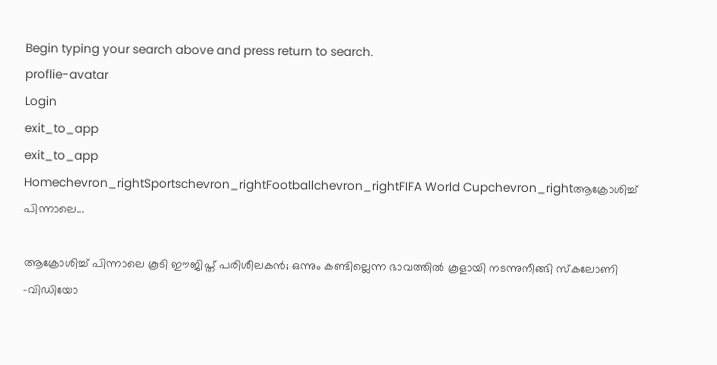Begin typing your search above and press return to search.
proflie-avatar
Login
exit_to_app
exit_to_app
Homechevron_rightSportschevron_rightFootballchevron_rightFIFA World Cupchevron_rightആക്രോശിച്ച് പിന്നാലെ...

ആക്രോശിച്ച് പിന്നാലെ കൂടി ഈജിപ്ത് പരിശീലകൻ; ഒന്നും കണ്ടില്ലെന്ന ഭാവത്തിൽ കൂളായി നടന്നുനീങ്ങി സ്കലോണി -വിഡിയോ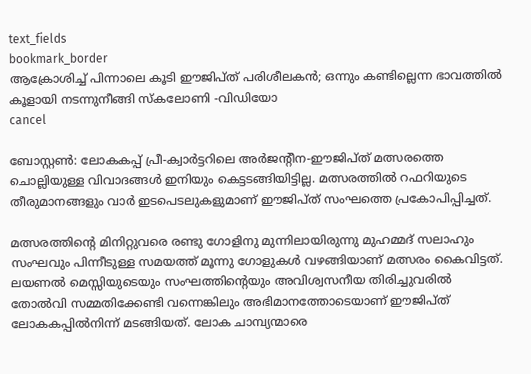text_fields
bookmark_border
ആക്രോശിച്ച് പിന്നാലെ കൂടി ഈജിപ്ത് പരിശീലകൻ; ഒന്നും കണ്ടില്ലെന്ന ഭാവത്തിൽ കൂളായി നടന്നുനീങ്ങി സ്കലോണി -വിഡിയോ
cancel

ബോസ്റ്റൺ: ലോകകപ്പ് പ്രീ-ക്വാർട്ടറിലെ അർജന്‍റീന-ഈജിപ്ത് മത്സരത്തെ ചൊല്ലിയുള്ള വിവാദങ്ങൾ ഇനിയും കെട്ടടങ്ങിയിട്ടില്ല. മത്സരത്തിൽ റഫറിയുടെ തീരുമാനങ്ങളും വാർ ഇടപെടലുകളുമാണ് ഈജിപ്ത് സംഘത്തെ പ്രകോപിപ്പിച്ചത്.

മത്സരത്തിന്‍റെ മിനിറ്റുവരെ രണ്ടു ഗോളിനു മുന്നിലായിരുന്നു മുഹമ്മദ് സലാഹും സംഘവും പിന്നീടുള്ള സമയത്ത് മൂന്നു ഗോളുകൾ വഴങ്ങിയാണ് മത്സരം കൈവിട്ടത്. ലയണൽ മെസ്സിയുടെയും സംഘത്തിന്‍റെയും അവിശ്വസനീയ തിരിച്ചുവരിൽ തോൽവി സമ്മതിക്കേണ്ടി വന്നെങ്കിലും അഭിമാനത്തോടെയാണ് ഈജിപ്ത് ലോകകപ്പിൽനിന്ന് മടങ്ങിയത്. ലോക ചാമ്പ്യന്മാരെ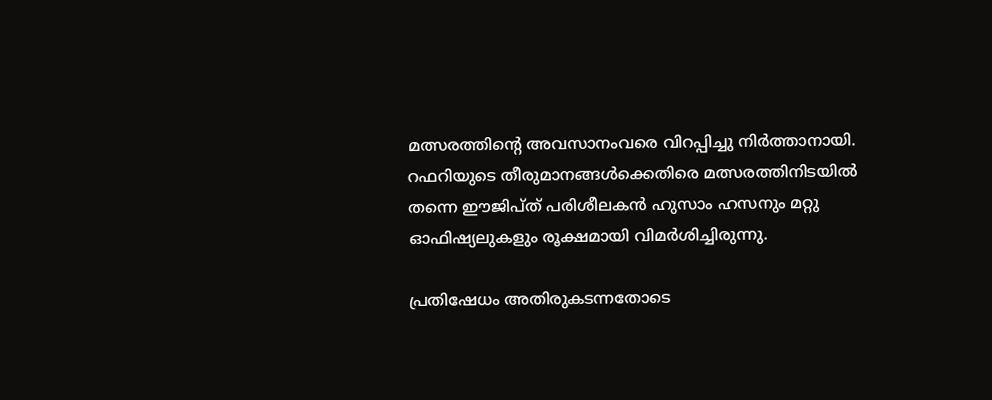മത്സരത്തിന്‍റെ അവസാനംവരെ വിറപ്പിച്ചു നിർത്താനായി. റഫറിയുടെ തീരുമാനങ്ങൾക്കെതിരെ മത്സരത്തിനിടയിൽ തന്നെ ഈജിപ്ത് പരിശീലകൻ ഹുസാം ഹസനും മറ്റു ഓഫിഷ്യലുകളും രൂക്ഷമായി വിമർശിച്ചിരുന്നു.

പ്രതിഷേധം അതിരുകടന്നതോടെ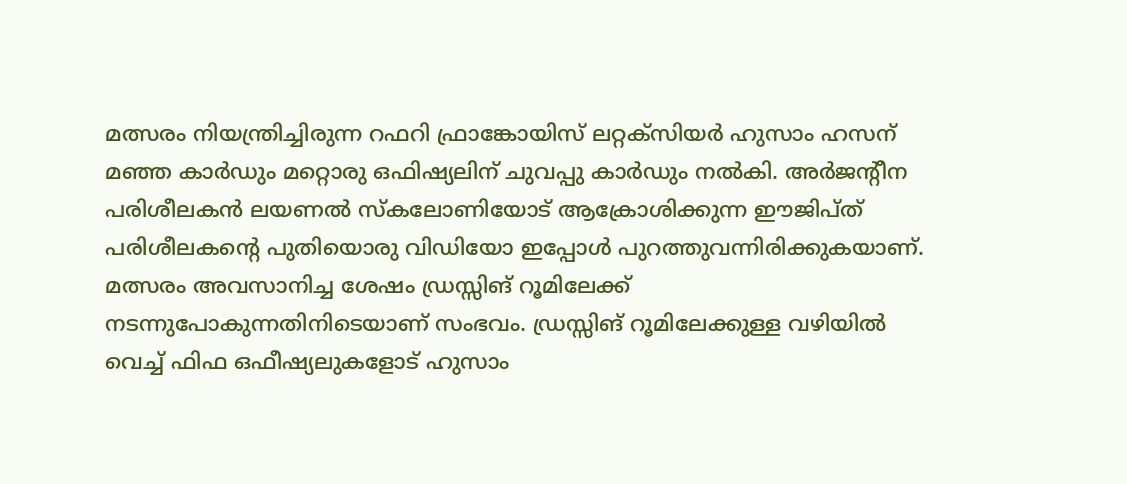മത്സരം നിയന്ത്രിച്ചിരുന്ന റഫറി ഫ്രാങ്കോയിസ് ലറ്റക്സിയർ ഹുസാം ഹസന് മഞ്ഞ കാർഡും മറ്റൊരു ഒഫിഷ്യലിന് ചുവപ്പു കാർഡും നൽകി. അർജന്‍റീന പരിശീലകൻ ലയണൽ സ്കലോണിയോട് ആക്രോശിക്കുന്ന ഈജിപ്ത് പരിശീലകന്‍റെ പുതിയൊരു വിഡിയോ ഇപ്പോൾ പുറത്തുവന്നിരിക്കുകയാണ്. മത്സരം അവസാനിച്ച ശേഷം ഡ്രസ്സിങ് റൂമിലേക്ക് നടന്നുപോകുന്നതിനിടെയാണ് സംഭവം. ഡ്രസ്സിങ് റൂമിലേക്കുള്ള വഴിയിൽ വെച്ച് ഫിഫ ഒഫീഷ്യലുകളോട് ഹുസാം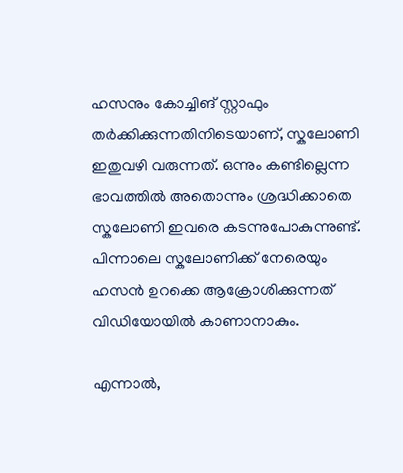ഹസനും കോച്ചിങ് സ്റ്റാഫും തർക്കിക്കുന്നതിനിടെയാണ്, സ്കലോണി ഇതുവഴി വരുന്നത്. ഒന്നും കണ്ടില്ലെന്ന ഭാവത്തിൽ അതൊന്നും ശ്രദ്ധിക്കാതെ സ്കലോണി ഇവരെ കടന്നുപോകുന്നുണ്ട്. പിന്നാലെ സ്കലോണിക്ക് നേരെയും ഹസൻ ഉറക്കെ ആക്രോശിക്കുന്നത് വിഡിയോയിൽ കാണാനാകും.

എന്നാൽ,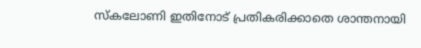സ്കലോണി ഇതിനോട് പ്രതികരിക്കാതെ ശാന്തനായി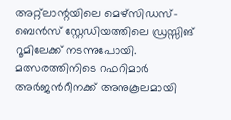അറ്റ്ലാന്റയിലെ മെഴ്‌സിഡസ്-ബെൻസ് സ്റ്റേഡിയത്തിലെ ഡ്രസ്സിങ് റൂമിലേക്ക് നടന്നുപോയി. മത്സരത്തിനിടെ റഫറിമാർ അർജന്‍റീനക്ക് അനുകൂലമായി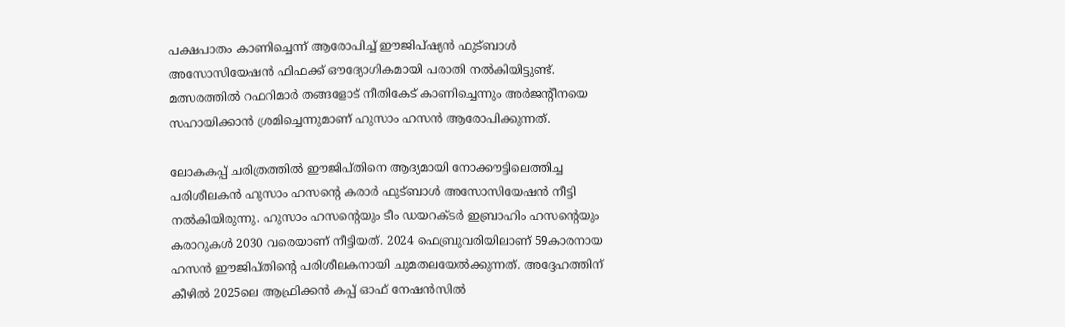പക്ഷപാതം കാണിച്ചെന്ന് ആരോപിച്ച് ഈജിപ്ഷ്യൻ ഫുട്ബാൾ അസോസിയേഷൻ ഫിഫക്ക് ഔദ്യോഗികമായി പരാതി നൽകിയിട്ടുണ്ട്. മത്സരത്തിൽ റഫറിമാർ തങ്ങളോട് നീതികേട് കാണിച്ചെന്നും അർജന്റീനയെ സഹായിക്കാൻ ശ്രമിച്ചെന്നുമാണ് ഹുസാം ഹസൻ ആരോപിക്കുന്നത്.

ലോകകപ്പ് ചരിത്രത്തിൽ ഈജിപ്തിനെ ആദ്യമായി നോക്കൗട്ടിലെത്തിച്ച പരിശീലകൻ ഹുസാം ഹസന്റെ കരാർ ഫുട്ബാൾ അസോസിയേഷൻ നീട്ടി നൽകിയിരുന്നു. ഹുസാം ഹസന്റെയും ടീം ഡയറക്ടർ ഇബ്രാഹിം ഹസന്റെയും കരാറുകൾ 2030 വരെയാണ് നീട്ടിയത്. 2024 ഫെബ്രുവരിയിലാണ് 59കാരനായ ഹസൻ ഈജിപ്തിന്റെ പരിശീലകനായി ചുമതലയേൽക്കുന്നത്. അദ്ദേഹത്തിന് കീഴിൽ 2025ലെ ആഫ്രിക്കൻ കപ്പ് ഓഫ് നേഷൻസിൽ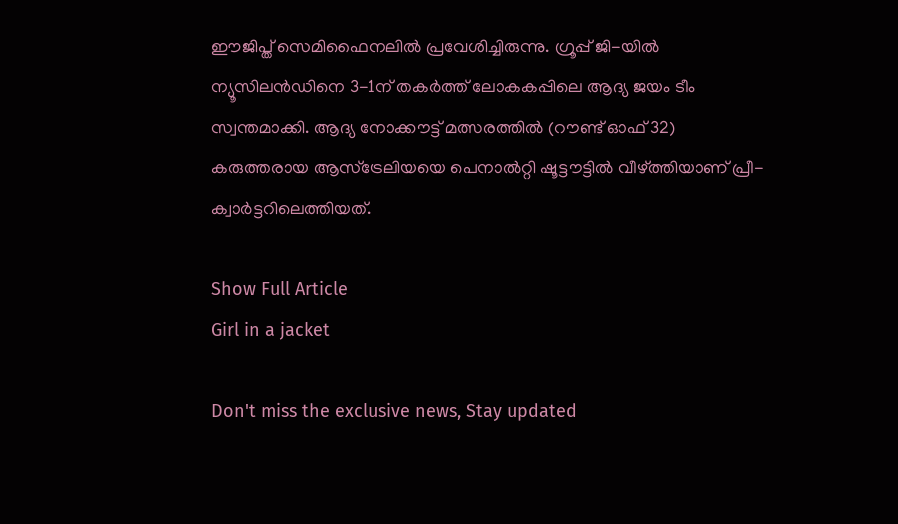ഈജിപ്ത് സെമിഫൈനലിൽ പ്രവേശിച്ചിരുന്നു. ഗ്രൂപ്പ് ജി-യിൽ ന്യൂസിലൻഡിനെ 3-1ന് തകർത്ത് ലോകകപ്പിലെ ആദ്യ ജയം ടീം സ്വന്തമാക്കി. ആദ്യ നോക്കൗട്ട് മത്സരത്തിൽ (റൗണ്ട് ഓഫ് 32) കരുത്തരായ ആസ്ട്രേലിയയെ പെനാൽറ്റി ഷൂട്ടൗട്ടിൽ വീഴ്ത്തിയാണ് പ്രീ-ക്വാർട്ടറിലെത്തിയത്.

Show Full Article
Girl in a jacket

Don't miss the exclusive news, Stay updated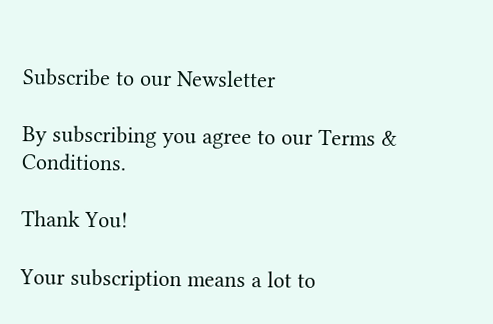Subscribe to our Newsletter

By subscribing you agree to our Terms & Conditions.

Thank You!

Your subscription means a lot to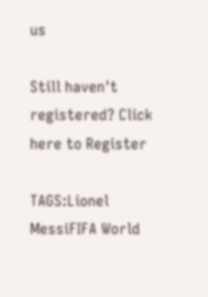us

Still haven't registered? Click here to Register

TAGS:Lionel MessiFIFA World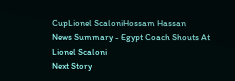CupLionel ScaloniHossam Hassan
News Summary - Egypt Coach Shouts At Lionel Scaloni
Next Story